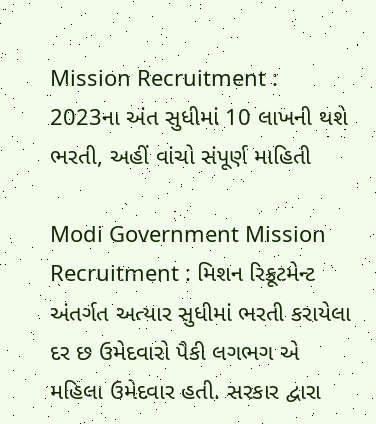Mission Recruitment : 2023ના અંત સુધીમાં 10 લાખની થશે ભરતી, અહીં વાંચો સંપૂર્ણ માહિતી

Modi Government Mission Recruitment : મિશન રિક્રૂટમેન્ટ અંતર્ગત અત્યાર સુધીમાં ભરતી કરાયેલા દર છ ઉમેદવારો પૈકી લગભગ એ મહિલા ઉમેદવાર હતી. સરકાર દ્વારા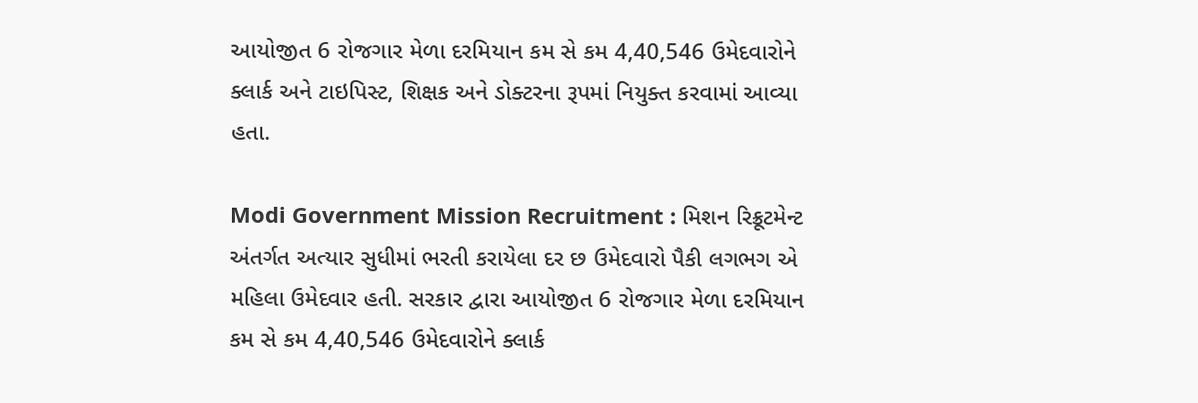આયોજીત 6 રોજગાર મેળા દરમિયાન કમ સે કમ 4,40,546 ઉમેદવારોને ક્લાર્ક અને ટાઇપિસ્ટ, શિક્ષક અને ડોક્ટરના રૂપમાં નિયુક્ત કરવામાં આવ્યા હતા.

Modi Government Mission Recruitment : મિશન રિક્રૂટમેન્ટ અંતર્ગત અત્યાર સુધીમાં ભરતી કરાયેલા દર છ ઉમેદવારો પૈકી લગભગ એ મહિલા ઉમેદવાર હતી. સરકાર દ્વારા આયોજીત 6 રોજગાર મેળા દરમિયાન કમ સે કમ 4,40,546 ઉમેદવારોને ક્લાર્ક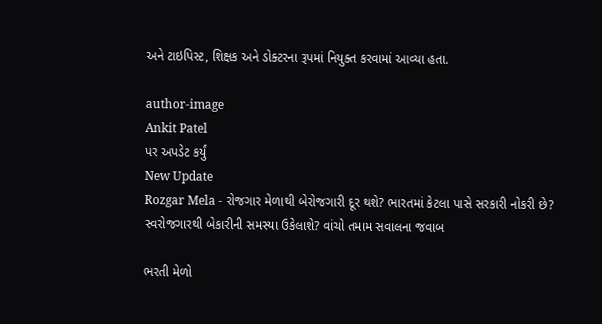અને ટાઇપિસ્ટ, શિક્ષક અને ડોક્ટરના રૂપમાં નિયુક્ત કરવામાં આવ્યા હતા.

author-image
Ankit Patel
પર અપડેટ કર્યું
New Update
Rozgar Mela - રોજગાર મેળાથી બેરોજગારી દૂર થશે? ભારતમાં કેટલા પાસે સરકારી નોકરી છે? સ્વરોજગારથી બેકારીની સમસ્યા ઉકેલાશે? વાંચો તમામ સવાલના જવાબ

ભરતી મેળો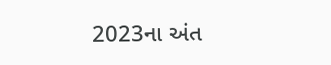2023ના અંત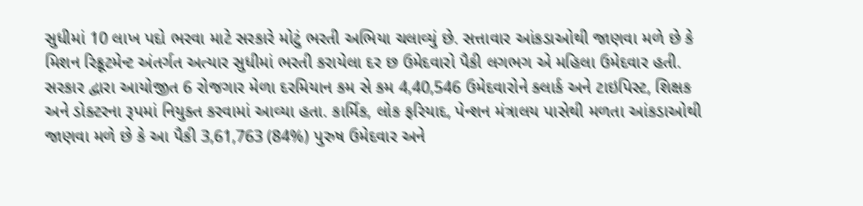સુધીમાં 10 લાખ પદો ભરવા માટે સરકારે મોટું ભરતી અભિયા ચલાવ્યું છે. સત્તાવાર આંકડાઓથી જાણવા મળે છે કે મિશન રિક્રૂટમેન્ટ અંતર્ગત અત્યાર સુધીમાં ભરતી કરાયેલા દર છ ઉમેદવારો પૈકી લગભગ એ મહિલા ઉમેદવાર હતી. સરકાર દ્વારા આયોજીત 6 રોજગાર મેળા દરમિયાન કમ સે કમ 4,40,546 ઉમેદવારોને ક્લાર્ક અને ટાઇપિસ્ટ, શિક્ષક અને ડોક્ટરના રૂપમાં નિયુક્ત કરવામાં આવ્યા હતા. કાર્મિક, લોક ફરિયાદ, પેન્શન મંત્રાલય પાસેથી મળતા આંકડાઓથી જાણવા મળે છે કે આ પૈકી 3,61,763 (84%) પુરુષ ઉમેદવાર અને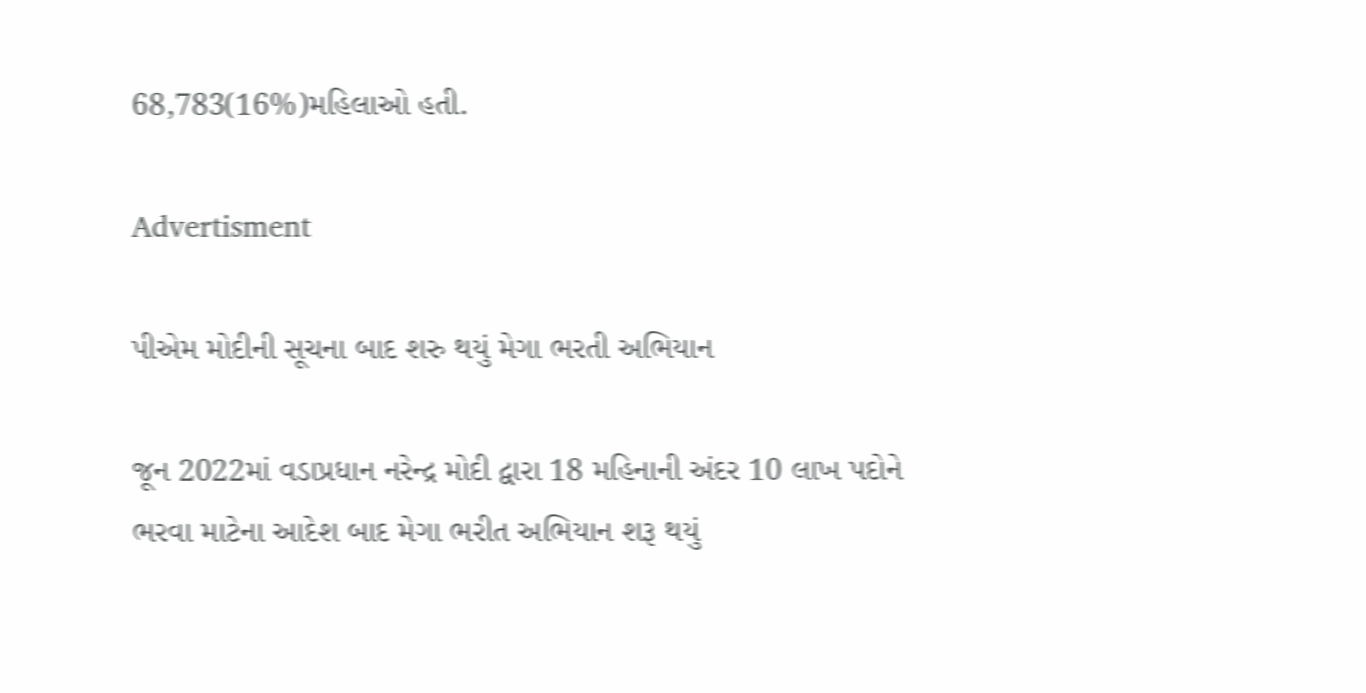68,783(16%)મહિલાઓ હતી.

Advertisment

પીએમ મોદીની સૂચના બાદ શરુ થયું મેગા ભરતી અભિયાન

જૂન 2022માં વડાપ્રધાન નરેન્દ્ર મોદી દ્વારા 18 મહિનાની અંદર 10 લાખ પદોને ભરવા માટેના આદેશ બાદ મેગા ભરીત અભિયાન શરૂ થયું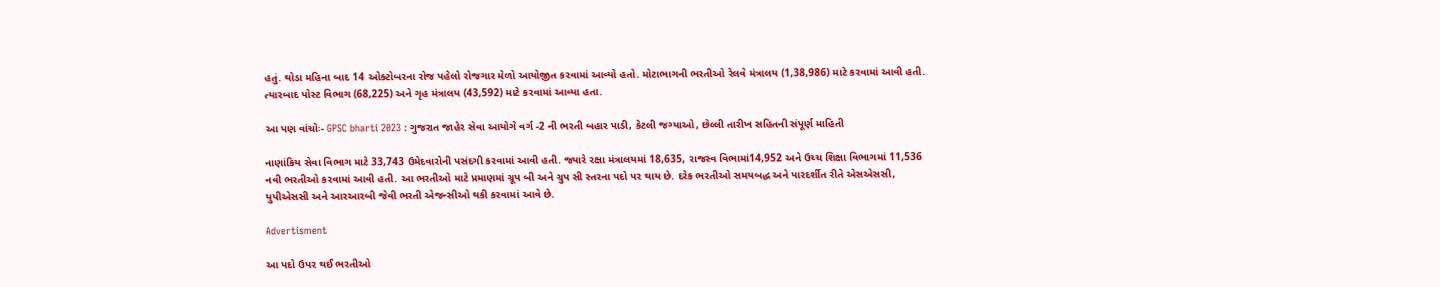હતું. થોડા મહિના બાદ 14 ઓક્ટોબરના રોજ પહેલો રોજગાર મેળો આયોજીત કરવામાં આવ્યો હતો. મોટાભાગની ભરતીઓ રેલવે મંત્રાલય (1,38,986) માટે કરવામાં આવી હતી. ત્યારબાદ પોસ્ટ વિભાગ (68,225) અને ગૃહ મંત્રાલય (43,592) માટે કરવામાં આવ્યા હતા.

આ પણ વાંચોઃ- GPSC bharti 2023 : ગુજરાત જાહેર સેવા આયોગે વર્ગ -2 ની ભરતી બહાર પાડી, કેટલી જગ્યાઓ, છેલ્લી તારીખ સહિતની સંપૂર્ણ માહિતી

નાણાંકિય સેવા વિભાગ માટે 33,743 ઉમેદવારોની પસંદગી કરવામાં આવી હતી. જ્યારે રક્ષા મંત્રાલયમાં 18,635, રાજસ્વ વિભામાં14,952 અને ઉચ્ચ શિક્ષા વિભાગમાં 11,536 નવી ભરતીઓ કરવામાં આવી હતી. આ ભરતીઓ માટે પ્રમાણમાં ગ્રૂપ બી અને ગ્રુપ સી સ્તરના પદો પર થાય છે. દરેક ભરતીઓ સમયબદ્ધ અને પારદર્શીત રીતે એસએસસી, યુપીએસસી અને આરઆરબી જેવી ભરતી એજન્સીઓ થકી કરવામાં આવે છે.

Advertisment

આ પદો ઉપર થઈ ભરતીઓ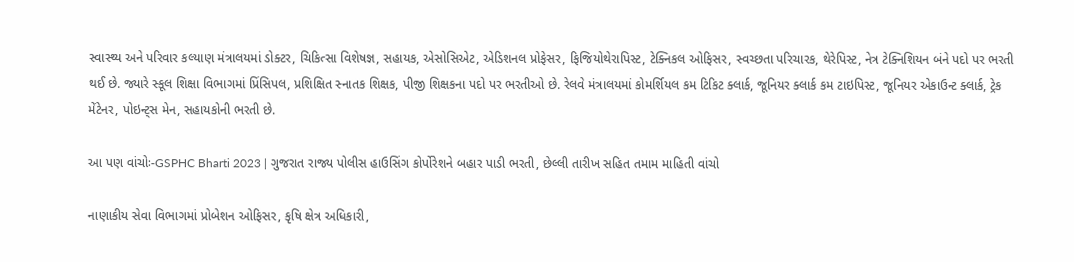સ્વાસ્થ્ય અને પરિવાર કલ્યાણ મંત્રાલયમાં ડોક્ટર, ચિકિત્સા વિશેષજ્ઞ, સહાયક, એસોસિએટ, એડિશનલ પ્રોફેસર, ફિજિયોથેરાપિસ્ટ, ટેક્નિકલ ઓફિસર, સ્વચ્છતા પરિચારક, થેરેપિસ્ટ, નેત્ર ટેક્નિશિયન બંને પદો પર ભરતી થઈ છે. જ્યારે સ્કૂલ શિક્ષા વિભાગમાં પ્રિંસિપલ, પ્રશિક્ષિત સ્નાતક શિક્ષક, પીજી શિક્ષકના પદો પર ભરતીઓ છે. રેલવે મંત્રાલયમાં કોમર્શિયલ કમ ટિકિટ ક્લાર્ક, જૂનિયર ક્લાર્ક કમ ટાઇપિસ્ટ, જૂનિયર એકાઉન્ટ ક્લાર્ક, ટ્રેક મેંટેનર, પોઇન્ટ્સ મેન, સહાયકોની ભરતી છે.

આ પણ વાંચોઃ-GSPHC Bharti 2023 | ગુજરાત રાજ્ય પોલીસ હાઉસિંગ કોર્પોરેશને બહાર પાડી ભરતી, છેલ્લી તારીખ સહિત તમામ માહિતી વાંચો

નાણાકીય સેવા વિભાગમાં પ્રોબેશન ઓફિસર, કૃષિ ક્ષેત્ર અધિકારી,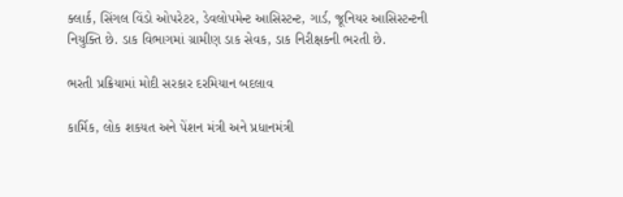ક્લાર્ક, સિંગલ વિંડો ઓપરેટર, ડેવલોપમેન્ટ આસિસ્ટન્ટ, ગાર્ડ, જૂનિયર આસિસ્ટન્ટની નિયુક્તિ છે. ડાક વિભાગમાં ગ્રામીણ ડાક સેવક, ડાક નિરીક્ષકની ભરતી છે.

ભરતી પ્રક્રિયામાં મોદી સરકાર દરમિયાન બદલાવ

કાર્મિક, લોક શકયત અને પેંશન મંત્રી અને પ્રધાનમંત્રી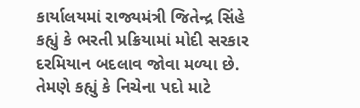કાર્યાલયમાં રાજ્યમંત્રી જિતેન્દ્ર સિંહે કહ્યું કે ભરતી પ્રક્રિયામાં મોદી સરકાર દરમિયાન બદલાવ જોવા મળ્યા છે. તેમણે કહ્યું કે નિચેના પદો માટે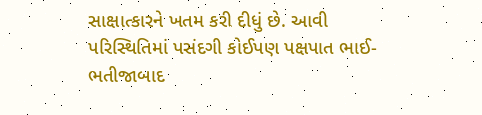સાક્ષાત્કારને ખતમ કરી દીધું છે. આવી પરિસ્થિતિમાં પસંદગી કોઈપણ પક્ષપાત ભાઈ-ભતીજાબાદ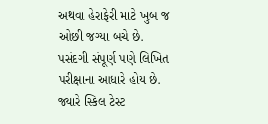અથવા હેરાફેરી માટે ખુબ જ ઓછી જગ્યા બચે છે. પસંદગી સંપૂર્ણ પણે લિખિત પરીક્ષાના આધારે હોય છે. જ્યારે સ્કિલ ટેસ્ટ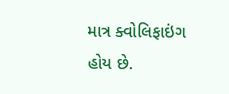માત્ર ક્વોલિફાઇંગ હોય છે.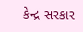કેન્દ્ર સરકાર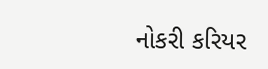નોકરી કરિયર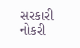સરકારી નોકરી